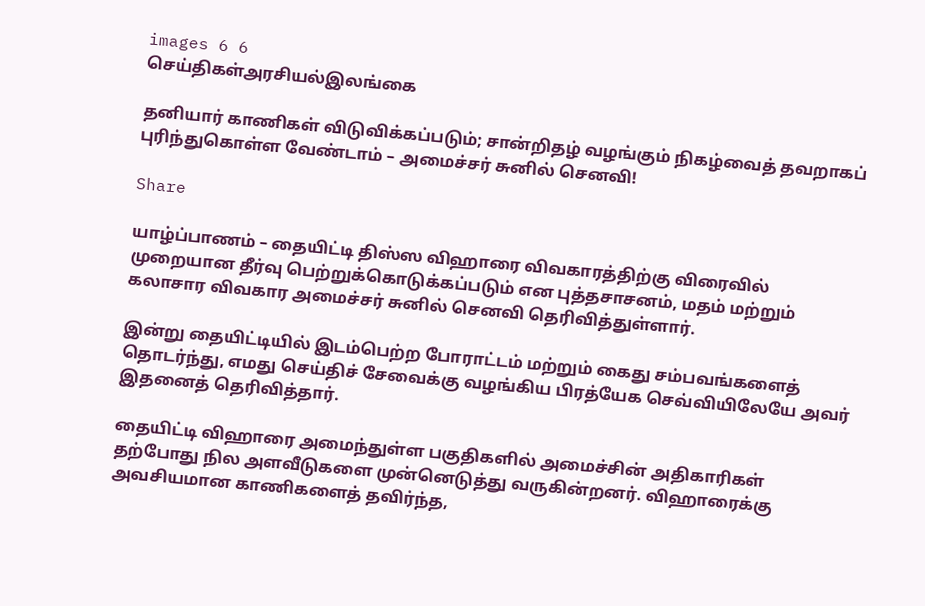images 6 6
செய்திகள்அரசியல்இலங்கை

தனியார் காணிகள் விடுவிக்கப்படும்; சான்றிதழ் வழங்கும் நிகழ்வைத் தவறாகப் புரிந்துகொள்ள வேண்டாம் – அமைச்சர் சுனில் செனவி!

Share

யாழ்ப்பாணம் – தையிட்டி திஸ்ஸ விஹாரை விவகாரத்திற்கு விரைவில் முறையான தீர்வு பெற்றுக்கொடுக்கப்படும் என புத்தசாசனம், மதம் மற்றும் கலாசார விவகார அமைச்சர் சுனில் செனவி தெரிவித்துள்ளார்.

இன்று தையிட்டியில் இடம்பெற்ற போராட்டம் மற்றும் கைது சம்பவங்களைத் தொடர்ந்து, எமது செய்திச் சேவைக்கு வழங்கிய பிரத்யேக செவ்வியிலேயே அவர் இதனைத் தெரிவித்தார்.

தையிட்டி விஹாரை அமைந்துள்ள பகுதிகளில் அமைச்சின் அதிகாரிகள் தற்போது நில அளவீடுகளை முன்னெடுத்து வருகின்றனர். விஹாரைக்கு அவசியமான காணிகளைத் தவிர்ந்த,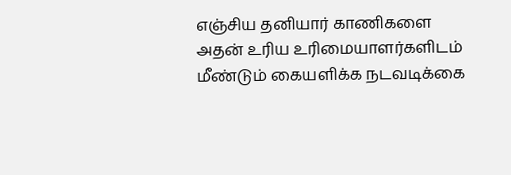எஞ்சிய தனியார் காணிகளை அதன் உரிய உரிமையாளர்களிடம் மீண்டும் கையளிக்க நடவடிக்கை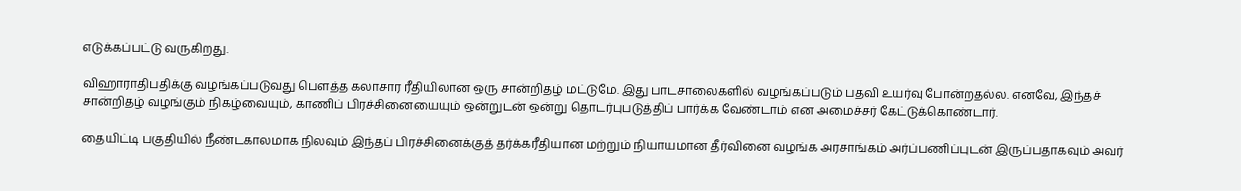எடுக்கப்பட்டு வருகிறது.

விஹாராதிபதிக்கு வழங்கப்படுவது பௌத்த கலாசார ரீதியிலான ஒரு சான்றிதழ் மட்டுமே. இது பாடசாலைகளில் வழங்கப்படும் பதவி உயர்வு போன்றதல்ல. எனவே, இந்தச் சான்றிதழ் வழங்கும் நிகழ்வையும், காணிப் பிரச்சினையையும் ஒன்றுடன் ஒன்று தொடர்புபடுத்திப் பார்க்க வேண்டாம் என அமைச்சர் கேட்டுக்கொண்டார்.

தையிட்டி பகுதியில் நீண்டகாலமாக நிலவும் இந்தப் பிரச்சினைக்குத் தர்க்கரீதியான மற்றும் நியாயமான தீர்வினை வழங்க அரசாங்கம் அர்ப்பணிப்புடன் இருப்பதாகவும் அவர்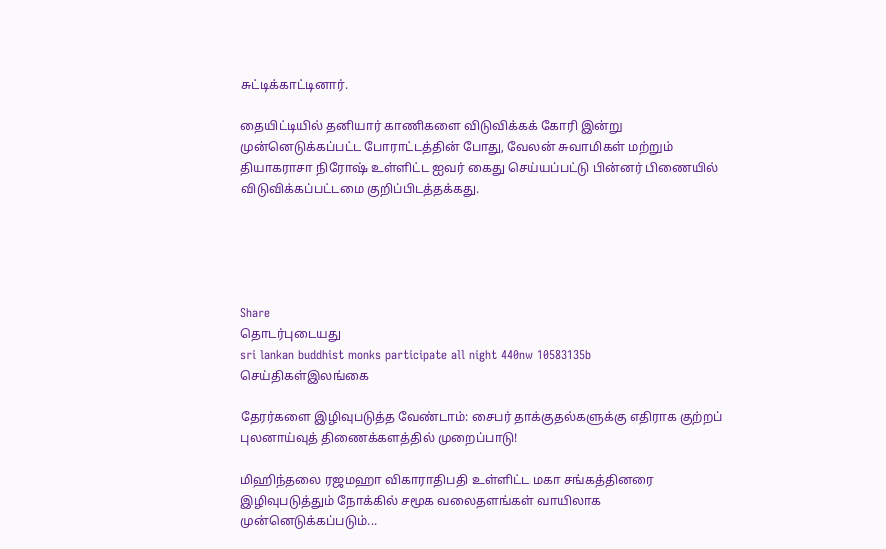சுட்டிக்காட்டினார்.

தையிட்டியில் தனியார் காணிகளை விடுவிக்கக் கோரி இன்று முன்னெடுக்கப்பட்ட போராட்டத்தின் போது, வேலன் சுவாமிகள் மற்றும் தியாகராசா நிரோஷ் உள்ளிட்ட ஐவர் கைது செய்யப்பட்டு பின்னர் பிணையில் விடுவிக்கப்பட்டமை குறிப்பிடத்தக்கது.





Share
தொடர்புடையது
sri lankan buddhist monks participate all night 440nw 10583135b
செய்திகள்இலங்கை

தேரர்களை இழிவுபடுத்த வேண்டாம்: சைபர் தாக்குதல்களுக்கு எதிராக குற்றப் புலனாய்வுத் திணைக்களத்தில் முறைப்பாடு!

மிஹிந்தலை ரஜமஹா விகாராதிபதி உள்ளிட்ட மகா சங்கத்தினரை இழிவுபடுத்தும் நோக்கில் சமூக வலைதளங்கள் வாயிலாக முன்னெடுக்கப்படும்...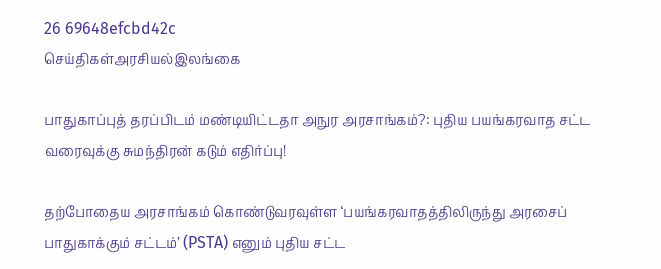26 69648efcbd42c
செய்திகள்அரசியல்இலங்கை

பாதுகாப்புத் தரப்பிடம் மண்டியிட்டதா அநுர அரசாங்கம்?: புதிய பயங்கரவாத சட்ட வரைவுக்கு சுமந்திரன் கடும் எதிர்ப்பு!

தற்போதைய அரசாங்கம் கொண்டுவரவுள்ள ‘பயங்கரவாதத்திலிருந்து அரசைப் பாதுகாக்கும் சட்டம்’ (PSTA) எனும் புதிய சட்ட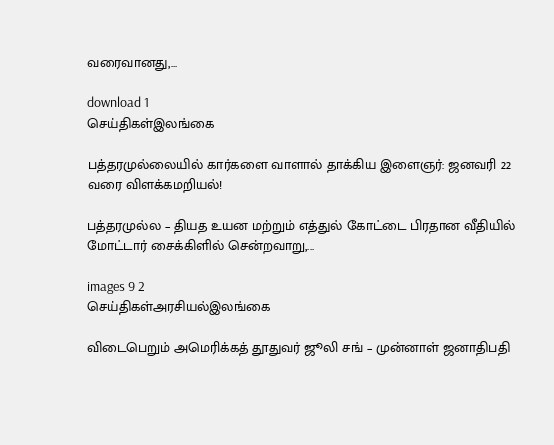வரைவானது,...

download 1
செய்திகள்இலங்கை

பத்தரமுல்லையில் கார்களை வாளால் தாக்கிய இளைஞர்: ஜனவரி 22 வரை விளக்கமறியல்!

பத்தரமுல்ல – தியத உயன மற்றும் எத்துல் கோட்டை பிரதான வீதியில் மோட்டார் சைக்கிளில் சென்றவாறு,...

images 9 2
செய்திகள்அரசியல்இலங்கை

விடைபெறும் அமெரிக்கத் தூதுவர் ஜூலி சங் – முன்னாள் ஜனாதிபதி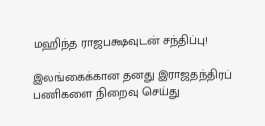மஹிந்த ராஜபக்ஷவுடன் சந்திப்பு!

இலங்கைக்கான தனது இராஜதந்திரப் பணிகளை நிறைவு செய்து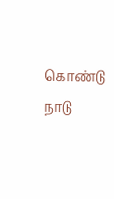கொண்டு நாடு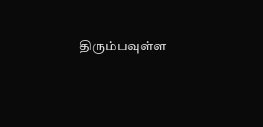திரும்பவுள்ள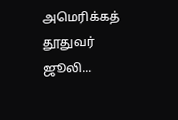அமெரிக்கத் தூதுவர் ஜூலி...